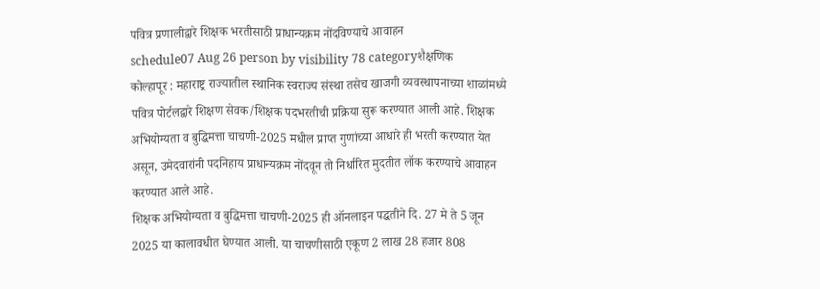पवित्र प्रणालीद्वारे शिक्षक भरतीसाठी प्राधान्यक्रम नोंदविण्याचे आवाहन
schedule07 Aug 26 person by visibility 78 categoryशैक्षणिक
कोल्हापूर : महाराष्ट्र राज्यातील स्थानिक स्वराज्य संस्था तसेच खाजगी व्यवस्थापनाच्या शाळांमध्ये पवित्र पोर्टलद्वारे शिक्षण सेवक/शिक्षक पदभरतीची प्रक्रिया सुरू करण्यात आली आहे. शिक्षक अभियोग्यता व बुद्धिमत्ता चाचणी-2025 मधील प्राप्त गुणांच्या आधारे ही भरती करण्यात येत असून, उमेदवारांनी पदनिहाय प्राधान्यक्रम नोंदवून तो निर्धारित मुदतीत लॉक करण्याचे आवाहन करण्यात आले आहे.
शिक्षक अभियोग्यता व बुद्धिमत्ता चाचणी-2025 ही ऑनलाइन पद्धतीने दि. 27 मे ते 5 जून 2025 या कालावधीत घेण्यात आली. या चाचणीसाठी एकूण 2 लाख 28 हजार 808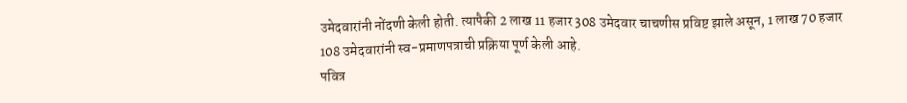उमेदवारांनी नोंदणी केली होती. त्यापैकी 2 लाख 11 हजार 308 उमेदवार चाचणीस प्रविष्ट झाले असून, 1 लाख 70 हजार 108 उमेदवारांनी स्व-प्रमाणपत्राची प्रक्रिया पूर्ण केली आहे.
पवित्र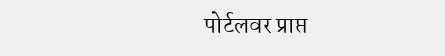पोर्टलवर प्राप्त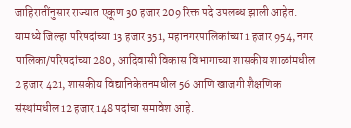जाहिरातींनुसार राज्यात एकूण 30 हजार 209 रिक्त पदे उपलब्ध झाली आहेत. यामध्ये जिल्हा परिषदांच्या 13 हजार 351, महानगरपालिकांच्या 1 हजार 954, नगर पालिका/परिषदांच्या 280, आदिवासी विकास विभागाच्या शासकीय शाळांमधील 2 हजार 421, शासकीय विद्यानिकेतनमधील 56 आणि खाजगी शैक्षणिक संस्थांमधील 12 हजार 148 पदांचा समावेश आहे.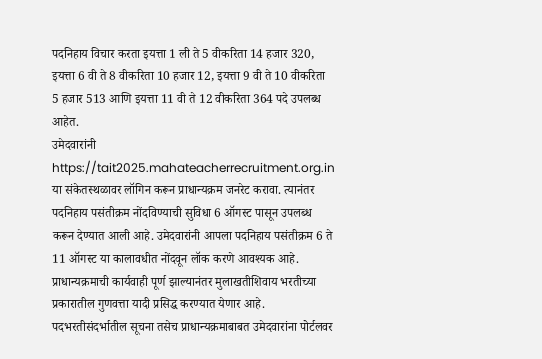पदनिहाय विचार करता इयत्ता 1 ली ते 5 वीकरिता 14 हजार 320, इयत्ता 6 वी ते 8 वीकरिता 10 हजार 12, इयत्ता 9 वी ते 10 वीकरिता 5 हजार 513 आणि इयत्ता 11 वी ते 12 वीकरिता 364 पदे उपलब्ध आहेत.
उमेदवारांनी https://tait2025.mahateacherrecruitment.org.in या संकेतस्थळावर लॉगिन करून प्राधान्यक्रम जनरेट करावा. त्यानंतर पदनिहाय पसंतीक्रम नोंदविण्याची सुविधा 6 ऑगस्ट पासून उपलब्ध करून देण्यात आली आहे. उमेदवारांनी आपला पदनिहाय पसंतीक्रम 6 ते 11 ऑगस्ट या कालावधीत नोंदवून लॉक करणे आवश्यक आहे.
प्राधान्यक्रमाची कार्यवाही पूर्ण झाल्यानंतर मुलाखतीशिवाय भरतीच्या प्रकारातील गुणवत्ता यादी प्रसिद्ध करण्यात येणार आहे. पदभरतीसंदर्भातील सूचना तसेच प्राधान्यक्रमाबाबत उमेदवारांना पोर्टलवर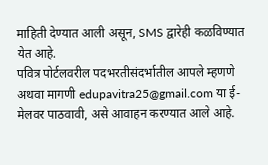माहिती देण्यात आली असून, SMS द्वारेही कळविण्यात येत आहे.
पवित्र पोर्टलवरील पदभरतीसंदर्भातील आपले म्हणणे अथवा मागणी edupavitra25@gmail.com या ई-मेलवर पाठवावी, असे आवाहन करण्यात आले आहे.